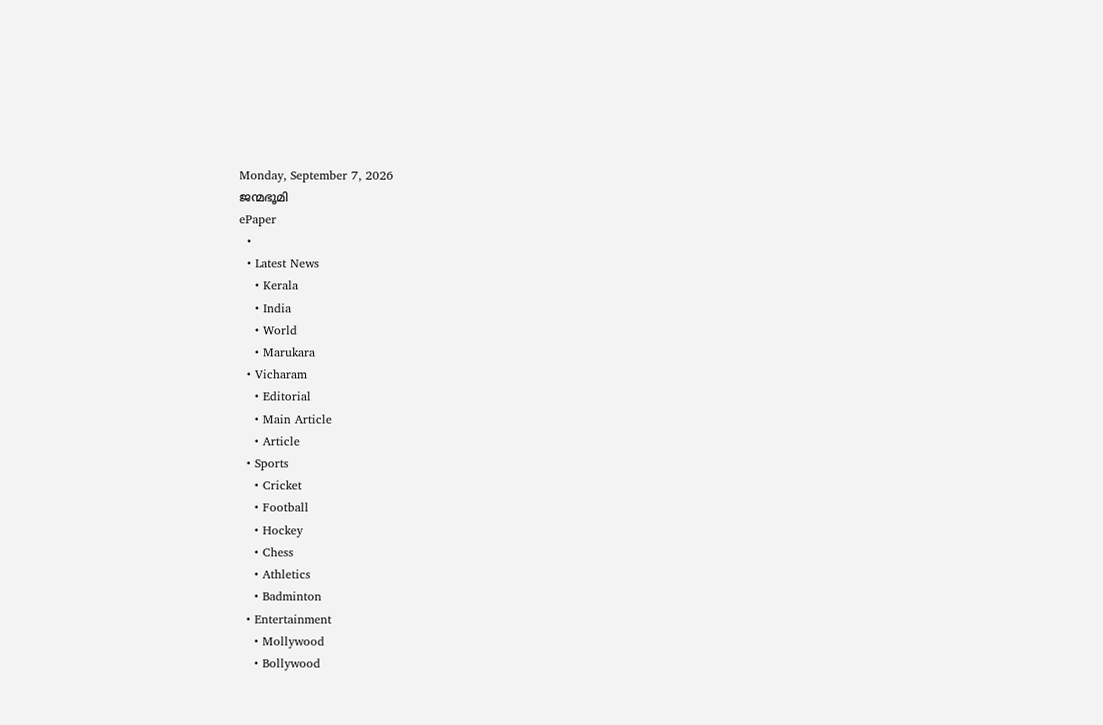Monday, September 7, 2026
ജന്മഭൂമി
ePaper
  •
  • Latest News
    • Kerala
    • India
    • World
    • Marukara
  • Vicharam
    • Editorial
    • Main Article
    • Article
  • Sports
    • Cricket
    • Football
    • Hockey
    • Chess
    • Athletics
    • Badminton
  • Entertainment
    • Mollywood
    • Bollywood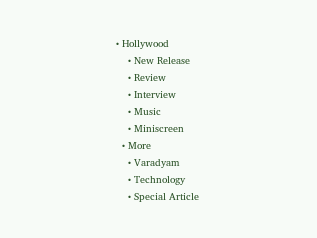• Hollywood
    • New Release
    • Review
    • Interview
    • Music
    • Miniscreen
  • More
    • Varadyam
    • Technology
    • Special Article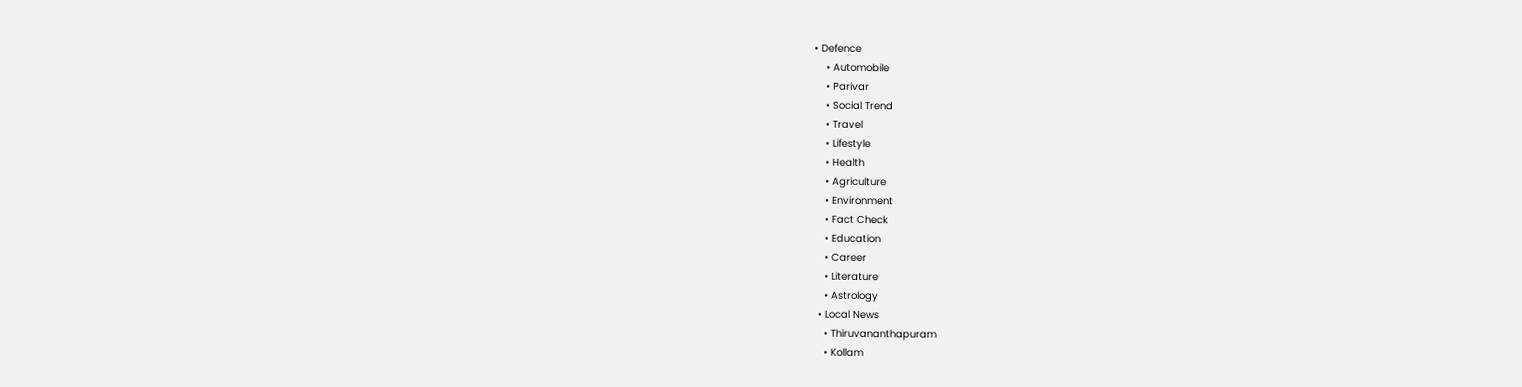• Defence
    • Automobile
    • Parivar
    • Social Trend
    • Travel
    • Lifestyle
    • Health
    • Agriculture
    • Environment
    • Fact Check
    • Education
    • Career
    • Literature
    • Astrology
  • Local News
    • Thiruvananthapuram
    • Kollam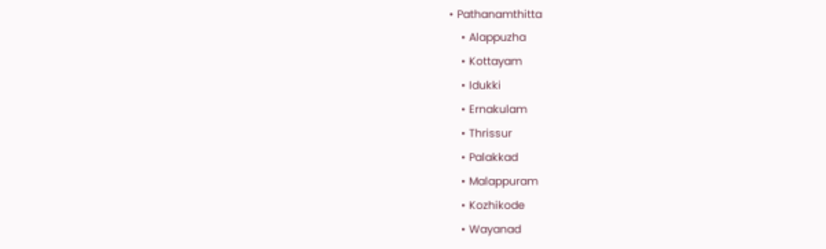• Pathanamthitta
    • Alappuzha
    • Kottayam
    • Idukki
    • Ernakulam
    • Thrissur
    • Palakkad
    • Malappuram
    • Kozhikode
    • Wayanad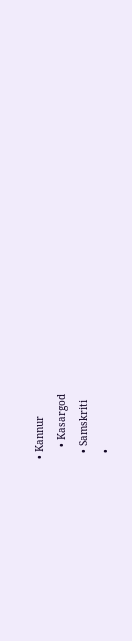• Kannur
    • Kasargod
  • Samskriti
  •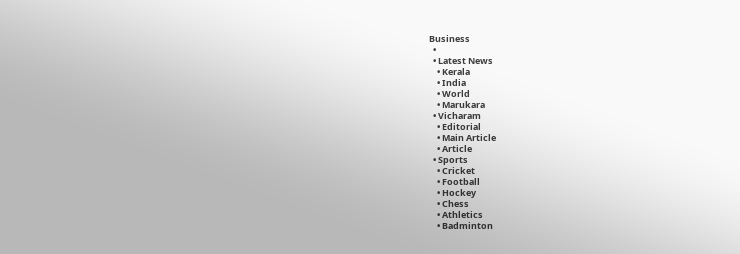Business
  •
  • Latest News
    • Kerala
    • India
    • World
    • Marukara
  • Vicharam
    • Editorial
    • Main Article
    • Article
  • Sports
    • Cricket
    • Football
    • Hockey
    • Chess
    • Athletics
    • Badminton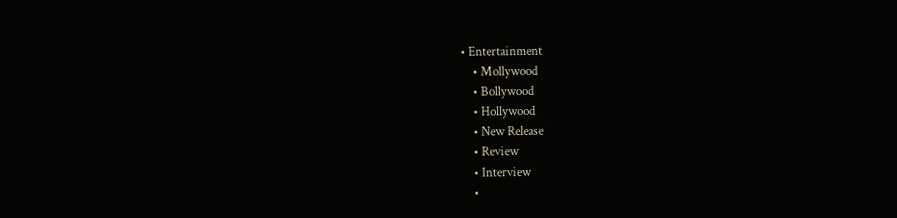• Entertainment
    • Mollywood
    • Bollywood
    • Hollywood
    • New Release
    • Review
    • Interview
    •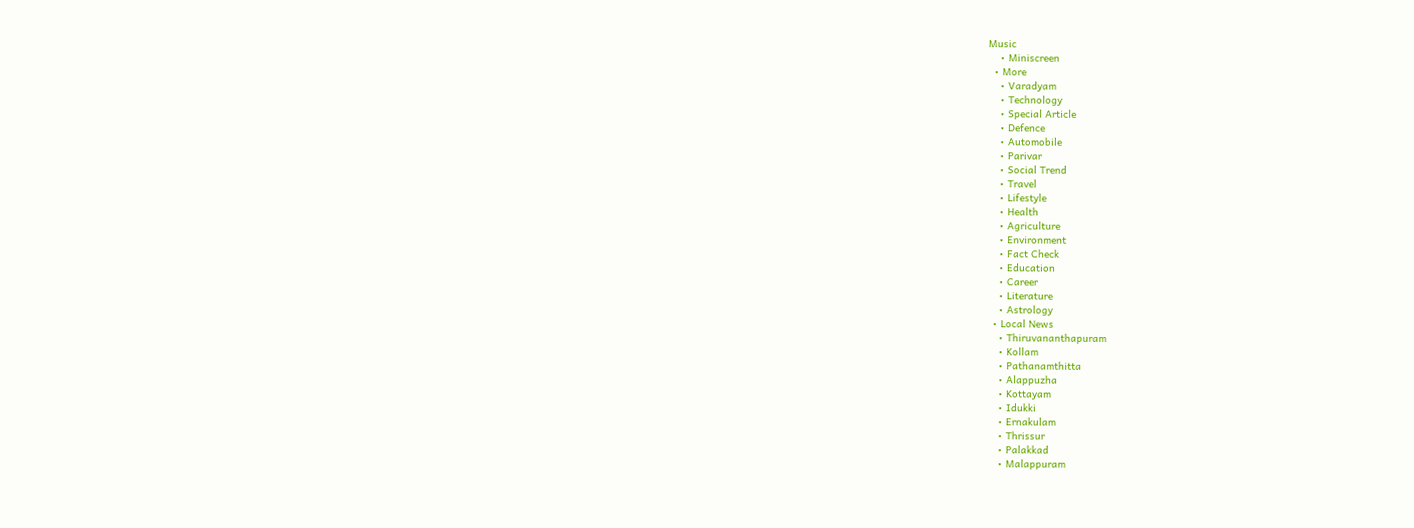Music
    • Miniscreen
  • More
    • Varadyam
    • Technology
    • Special Article
    • Defence
    • Automobile
    • Parivar
    • Social Trend
    • Travel
    • Lifestyle
    • Health
    • Agriculture
    • Environment
    • Fact Check
    • Education
    • Career
    • Literature
    • Astrology
  • Local News
    • Thiruvananthapuram
    • Kollam
    • Pathanamthitta
    • Alappuzha
    • Kottayam
    • Idukki
    • Ernakulam
    • Thrissur
    • Palakkad
    • Malappuram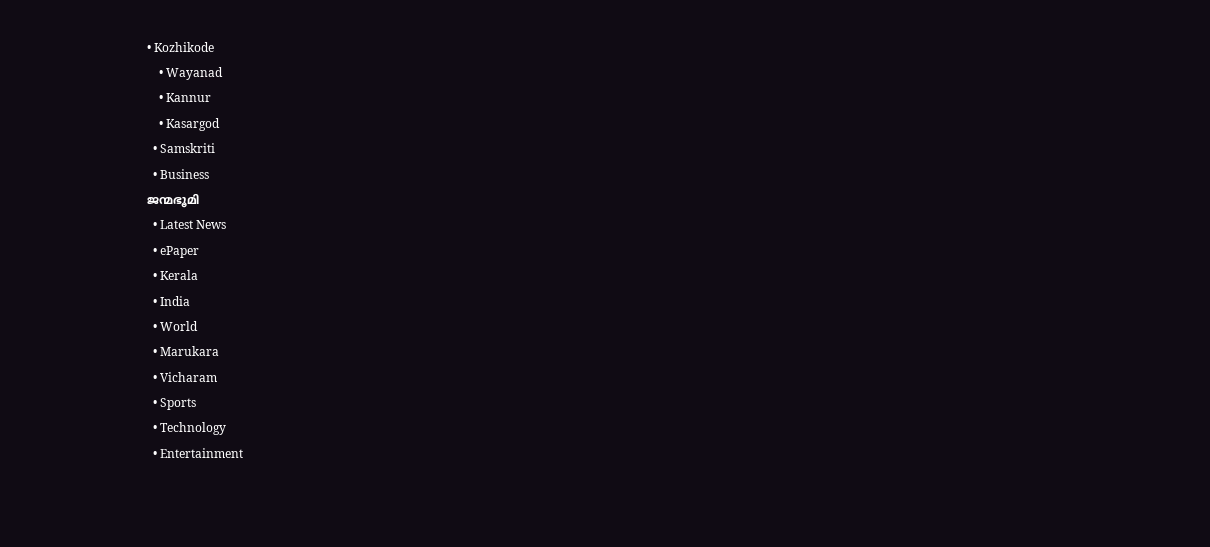• Kozhikode
    • Wayanad
    • Kannur
    • Kasargod
  • Samskriti
  • Business
ജന്മഭൂമി
  • Latest News
  • ePaper
  • Kerala
  • India
  • World
  • Marukara
  • Vicharam
  • Sports
  • Technology
  • Entertainment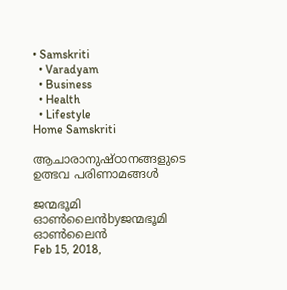• Samskriti
  • Varadyam
  • Business
  • Health
  • Lifestyle
Home Samskriti

ആചാരാനുഷ്ഠാനങ്ങളുടെ ഉത്ഭവ പരിണാമങ്ങൾ

ജന്മഭൂമി ഓണ്‍ലൈന്‍byജന്മഭൂമി ഓണ്‍ലൈന്‍
Feb 15, 2018,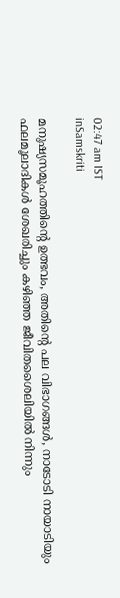02:47 am IST
inSamskriti

മനുഷ്യസമൂഹത്തിന്റെ ഉത്ഭവം, അതിന്റെ പല വിഭാഗങ്ങള്‍, നാടോടി നായാടിയും ഫലമൂലാദികള്‍ ശേഖരിച്ചും കഴിഞ്ഞ ജീവിതശൈലിയില്‍ നിന്നും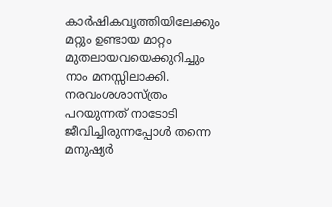കാര്‍ഷികവൃത്തിയിലേക്കും മറ്റും ഉണ്ടായ മാറ്റം മുതലായവയെക്കുറിച്ചും നാം മനസ്സിലാക്കി. നരവംശശാസ്ത്രം പറയുന്നത് നാടോടി ജീവിച്ചിരുന്നപ്പോള്‍ തന്നെ മനുഷ്യര്‍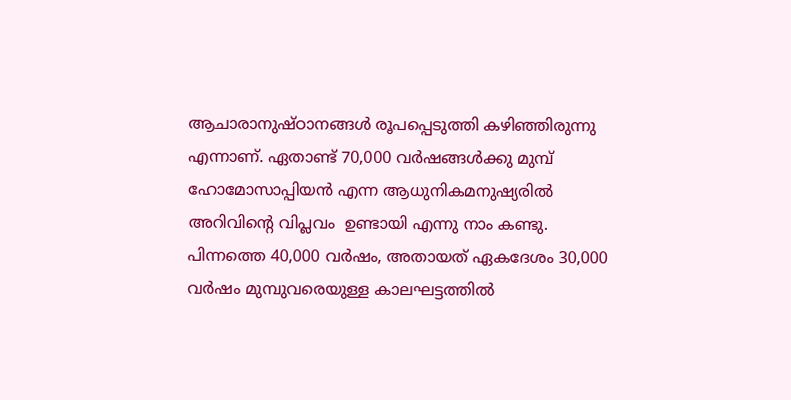ആചാരാനുഷ്ഠാനങ്ങള്‍ രൂപപ്പെടുത്തി കഴിഞ്ഞിരുന്നു എന്നാണ്. ഏതാണ്ട് 70,000 വര്‍ഷങ്ങള്‍ക്കു മുമ്പ് ഹോമോസാപ്പിയന്‍ എന്ന ആധുനികമനുഷ്യരില്‍ അറിവിന്റെ വിപ്ലവം  ഉണ്ടായി എന്നു നാം കണ്ടു. പിന്നത്തെ 40,000 വര്‍ഷം, അതായത് ഏകദേശം 30,000 വര്‍ഷം മുമ്പുവരെയുള്ള കാലഘട്ടത്തില്‍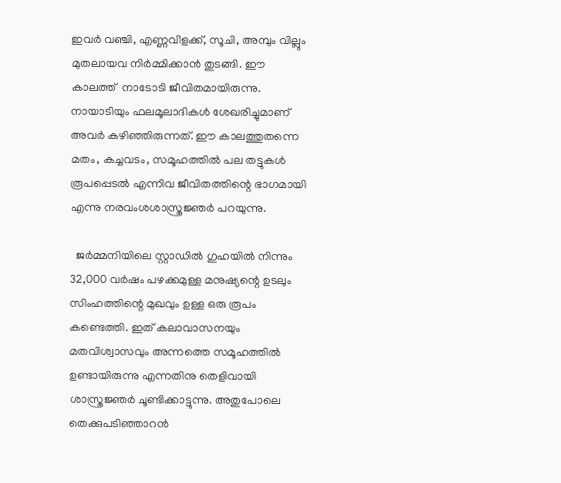ഇവര്‍ വഞ്ചി, എണ്ണവിളക്ക്, സൂചി, അമ്പും വില്ലും മുതലായവ നിര്‍മ്മിക്കാന്‍ തുടങ്ങി. ഈ കാലത്ത്  നാടോടി ജീവിതമായിരുന്നു. നായാടിയും ഫലമൂലാദികള്‍ ശേഖരിച്ചുമാണ് അവര്‍ കഴിഞ്ഞിരുന്നത്. ഈ കാലത്തുതന്നെ മതം, കച്ചവടം, സമൂഹത്തില്‍ പല തട്ടുകള്‍ രൂപപ്പെടല്‍ എന്നിവ ജീവിതത്തിന്റെ ഭാഗമായി എന്നു നരവംശശാസ്ത്രജ്ഞര്‍ പറയുന്നു.

  ജര്‍മ്മനിയിലെ സ്റ്റാഡില്‍ ഗുഹയില്‍ നിന്നും 32,000 വര്‍ഷം പഴക്കമുള്ള മനുഷ്യന്റെ ഉടലും സിംഹത്തിന്റെ മുഖവും ഉള്ള ഒരു രൂപം കണ്ടെത്തി. ഇത് കലാവാസനയും മതവിശ്വാസവും അന്നത്തെ സമൂഹത്തില്‍ ഉണ്ടായിരുന്നു എന്നതിനു തെളിവായി ശാസ്ത്രജ്ഞര്‍ ചൂണ്ടിക്കാട്ടുന്നു. അതുപോലെ തെക്കുപടിഞ്ഞാറന്‍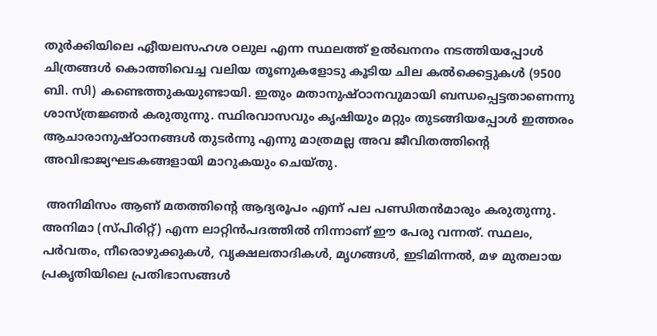തുര്‍ക്കിയിലെ ഏീയലസഹശ ഠലുല എന്ന സ്ഥലത്ത് ഉല്‍ഖനനം നടത്തിയപ്പോള്‍ ചിത്രങ്ങള്‍ കൊത്തിവെച്ച വലിയ തൂണുകളോടു കൂടിയ ചില കല്‍ക്കെട്ടുകള്‍ (9500 ബി. സി) കണ്ടെത്തുകയുണ്ടായി. ഇതും മതാനുഷ്ഠാനവുമായി ബന്ധപ്പെട്ടതാണെന്നു ശാസ്ത്രജ്ഞര്‍ കരുതുന്നു. സ്ഥിരവാസവും കൃഷിയും മറ്റും തുടങ്ങിയപ്പോള്‍ ഇത്തരം ആചാരാനുഷ്ഠാനങ്ങള്‍ തുടര്‍ന്നു എന്നു മാത്രമല്ല അവ ജീവിതത്തിന്റെ അവിഭാജ്യഘടകങ്ങളായി മാറുകയും ചെയ്തു.

 അനിമിസം ആണ് മതത്തിന്റെ ആദ്യരൂപം എന്ന് പല പണ്ഡിതന്‍മാരും കരുതുന്നു. അനിമാ (സ്പിരിറ്റ്) എന്ന ലാറ്റിന്‍പദത്തില്‍ നിന്നാണ് ഈ പേരു വന്നത്. സ്ഥലം, പര്‍വതം, നീരൊഴുക്കുകള്‍, വൃക്ഷലതാദികള്‍, മൃഗങ്ങള്‍, ഇടിമിന്നല്‍, മഴ മുതലായ പ്രകൃതിയിലെ പ്രതിഭാസങ്ങള്‍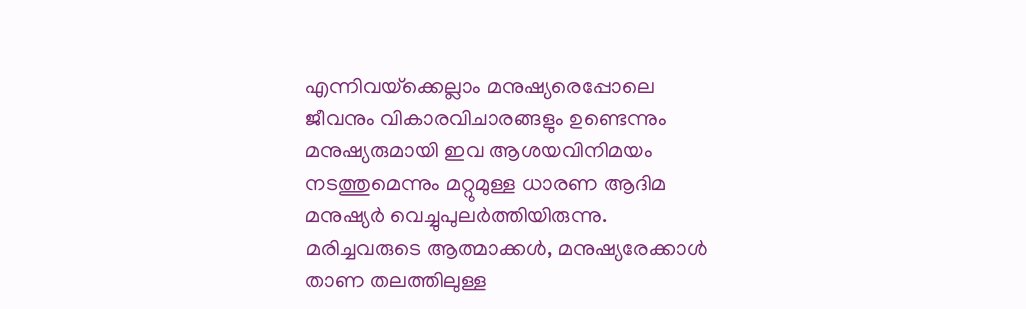എന്നിവയ്‌ക്കെല്ലാം മനുഷ്യരെപ്പോലെ ജീവനും വികാരവിചാരങ്ങളും ഉണ്ടെന്നും മനുഷ്യരുമായി ഇവ ആശയവിനിമയം നടത്തുമെന്നും മറ്റുമുള്ള ധാരണ ആദിമ മനുഷ്യര്‍ വെച്ചുപുലര്‍ത്തിയിരുന്നു. മരിച്ചവരുടെ ആത്മാക്കള്‍, മനുഷ്യരേക്കാള്‍ താണ തലത്തിലുള്ള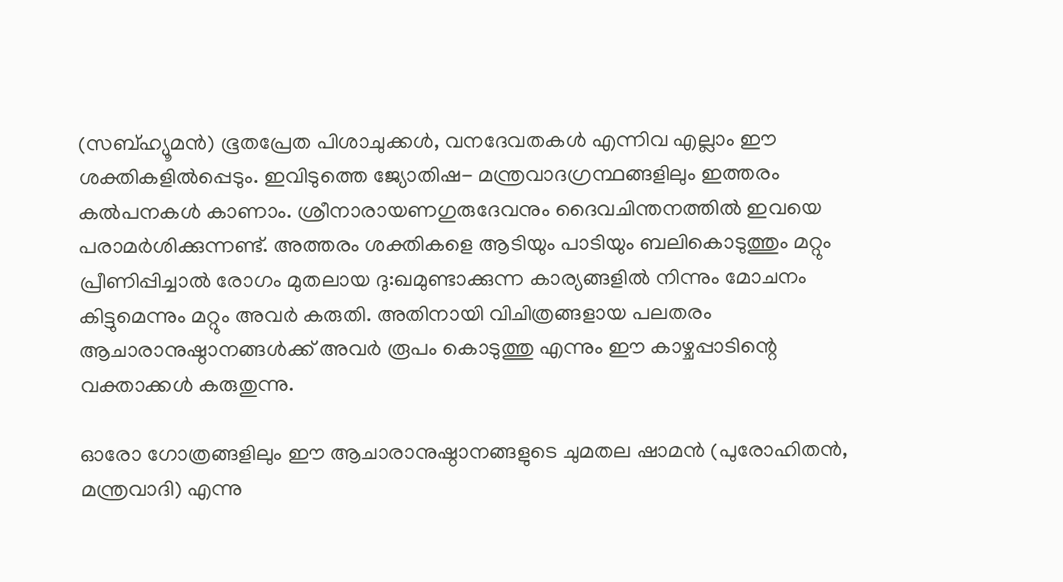(സബ്ഹ്യൂമന്‍) ഭൂതപ്രേത പിശാചുക്കള്‍, വനദേവതകള്‍ എന്നിവ എല്ലാം ഈ ശക്തികളില്‍പ്പെടും. ഇവിടുത്തെ ജ്യോതിഷ- മന്ത്രവാദഗ്രന്ഥങ്ങളിലും ഇത്തരം കല്‍പനകള്‍ കാണാം. ശ്രീനാരായണഗുരുദേവനും ദൈവചിന്തനത്തില്‍ ഇവയെ പരാമര്‍ശിക്കുന്നണ്ട്. അത്തരം ശക്തികളെ ആടിയും പാടിയും ബലികൊടുത്തും മറ്റും പ്രീണിപ്പിച്ചാല്‍ രോഗം മുതലായ ദു:ഖമുണ്ടാക്കുന്ന കാര്യങ്ങളില്‍ നിന്നും മോചനം കിട്ടുമെന്നും മറ്റും അവര്‍ കരുതി. അതിനായി വിചിത്രങ്ങളായ പലതരം ആചാരാനുഷ്ഠാനങ്ങള്‍ക്ക് അവര്‍ രൂപം കൊടുത്തു എന്നും ഈ കാഴ്ചപ്പാടിന്റെ വക്താക്കള്‍ കരുതുന്നു.

ഓരോ ഗോത്രങ്ങളിലും ഈ ആചാരാനുഷ്ഠാനങ്ങളുടെ ചുമതല ഷാമന്‍ (പുരോഹിതന്‍, മന്ത്രവാദി) എന്നു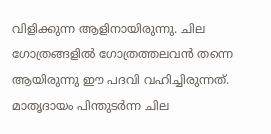വിളിക്കുന്ന ആളിനായിരുന്നു. ചില ഗോത്രങ്ങളില്‍ ഗോത്രത്തലവന്‍ തന്നെ ആയിരുന്നു ഈ പദവി വഹിച്ചിരുന്നത്. മാതൃദായം പിന്തുടര്‍ന്ന ചില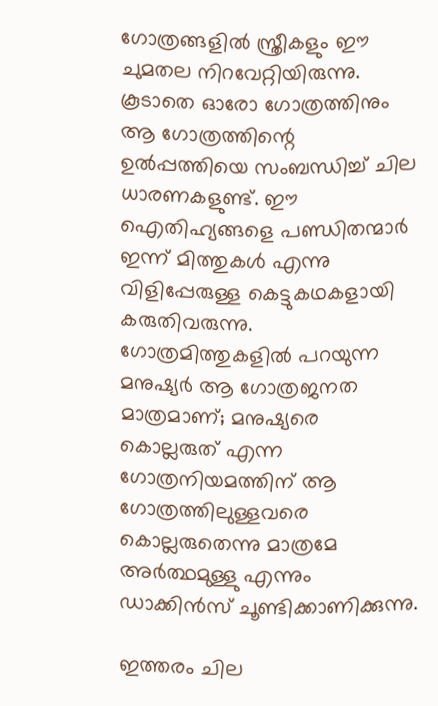ഗോത്രങ്ങളില്‍ സ്ത്രീകളും ഈ ചുമതല നിറവേറ്റിയിരുന്നു. കൂടാതെ ഓരോ ഗോത്രത്തിനും ആ ഗോത്രത്തിന്റെ ഉല്‍പ്പത്തിയെ സംബന്ധിച്ച് ചില ധാരണകളുണ്ട്. ഈ ഐതിഹ്യങ്ങളെ പണ്ഡിതന്മാര്‍ ഇന്ന് മിത്തുകള്‍ എന്നു വിളിപ്പേരുള്ള കെട്ടുകഥകളായി കരുതിവരുന്നു. ഗോത്രമിത്തുകളില്‍ പറയുന്ന മനുഷ്യര്‍ ആ ഗോത്രജനത മാത്രമാണ്; മനുഷ്യരെ കൊല്ലരുത് എന്ന ഗോത്രനിയമത്തിന് ആ ഗോത്രത്തിലുള്ളവരെ കൊല്ലരുതെന്നു മാത്രമേ അര്‍ത്ഥമുള്ളു എന്നും ഡാക്കിന്‍സ് ചൂണ്ടിക്കാണിക്കുന്നു.

ഇത്തരം ചില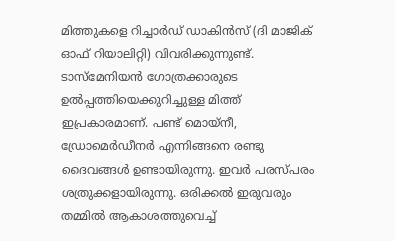മിത്തുകളെ റിച്ചാര്‍ഡ് ഡാകിന്‍സ് (ദി മാജിക് ഓഫ് റിയാലിറ്റി) വിവരിക്കുന്നുണ്ട്. ടാസ്‌മേനിയന്‍ ഗോത്രക്കാരുടെ ഉല്‍പ്പത്തിയെക്കുറിച്ചുള്ള മിത്ത് ഇപ്രകാരമാണ്. പണ്ട് മൊയ്‌നീ, ഡ്രോമെര്‍ഡീനര്‍ എന്നിങ്ങനെ രണ്ടു ദൈവങ്ങള്‍ ഉണ്ടായിരുന്നു. ഇവര്‍ പരസ്പരം ശത്രുക്കളായിരുന്നു. ഒരിക്കല്‍ ഇരുവരും തമ്മില്‍ ആകാശത്തുവെച്ച്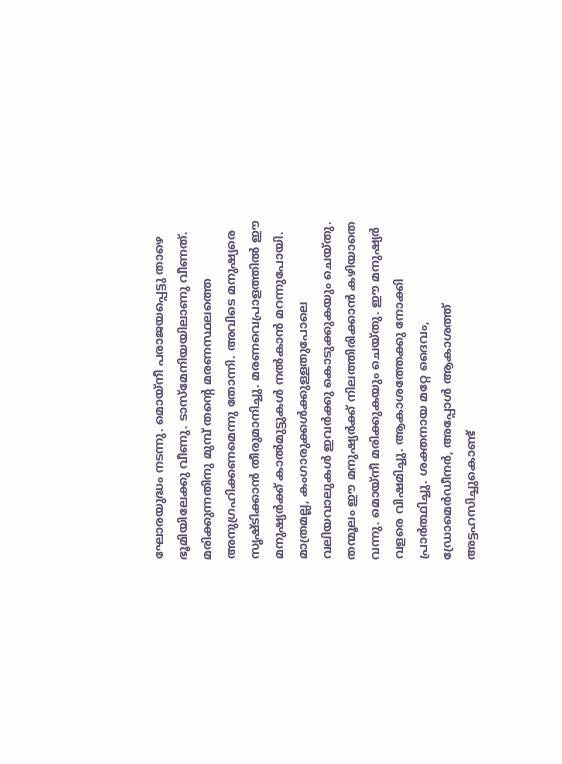ഘോരയുദ്ധം നടന്നു. മൊയ്‌നീ പരാജയപ്പെട്ടു താഴെ ഭൂമിയിലേക്കു വീണു. ടാസ്‌മേനിയയിലാണു വീണത്. മരിക്കുന്നതിനു മുമ്പ് തന്റെ മരണസ്ഥലത്തെ അനുഗ്രഹിക്കണമെന്നു തോന്നി. അവിടെ മനുഷ്യരെ സൃഷ്ടിക്കാന്‍ തീരുമാനിച്ചു. മരണവെപ്രാളത്തില്‍ ഈ മനുഷ്യര്‍ക്ക് കാല്‍മുട്ടുകള്‍ നല്‍കാന്‍ മറന്നുപോയി. മാത്രമല്ല, കംഗാരുക്കള്‍ക്കുള്ളതുപോലെ വലിയവാലുകള്‍ ഇവര്‍ക്കു കൊടുക്കുകയും ചെയ്തു. തന്മൂലം ഈ മനുഷ്യര്‍ക്ക് നിലത്തിരിക്കാന്‍ കഴിയാതെ വന്നു. മൊയ്‌നീ മരിക്കുകയും ചെയ്തു. ഈ മനുഷ്യര്‍ വളരെ വിഷമിച്ചു. ആകാശത്തേക്കു നോക്കി പ്രാര്‍ത്ഥിച്ചു. ശക്തനായ മറ്റേ ദൈവം, ഡ്രോമെര്‍ഡീനര്‍, അപ്പോള്‍ ആകാശത്ത് അട്ടഹസിച്ചുകൊണ്ട്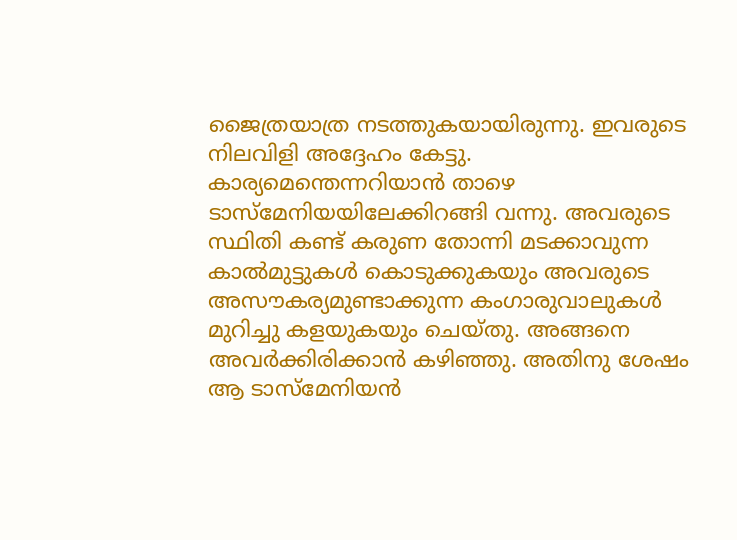ജൈത്രയാത്ര നടത്തുകയായിരുന്നു. ഇവരുടെ നിലവിളി അദ്ദേഹം കേട്ടു. കാര്യമെന്തെന്നറിയാന്‍ താഴെ ടാസ്‌മേനിയയിലേക്കിറങ്ങി വന്നു. അവരുടെ സ്ഥിതി കണ്ട് കരുണ തോന്നി മടക്കാവുന്ന കാല്‍മുട്ടുകള്‍ കൊടുക്കുകയും അവരുടെ അസൗകര്യമുണ്ടാക്കുന്ന കംഗാരുവാലുകള്‍ മുറിച്ചു കളയുകയും ചെയ്തു. അങ്ങനെ അവര്‍ക്കിരിക്കാന്‍ കഴിഞ്ഞു. അതിനു ശേഷം ആ ടാസ്‌മേനിയന്‍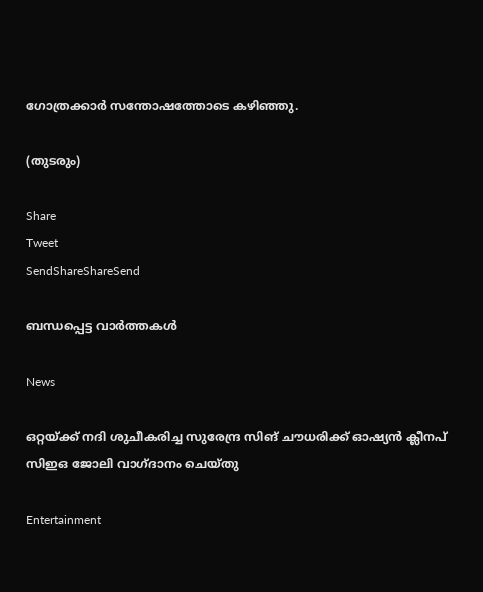ഗോത്രക്കാര്‍ സന്തോഷത്തോടെ കഴിഞ്ഞു.

(തുടരും)

Share
Tweet
SendShareShareSend

ബന്ധപ്പെട്ട വാര്‍ത്തകള്‍

News

ഒറ്റയ്‌ക്ക് നദി ശുചീകരിച്ച സുരേന്ദ്ര സിങ് ചൗധരിക്ക് ഓഷ്യൻ ക്ലീനപ് സിഇഒ ജോലി വാഗ്ദാനം ചെയ്തു

Entertainment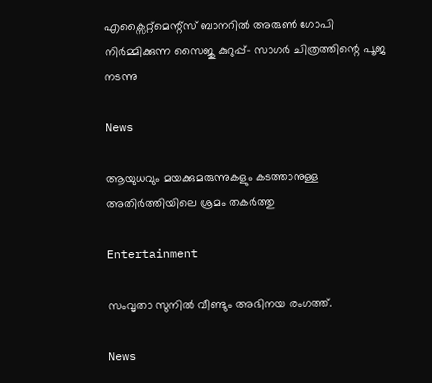എക്സൈറ്റ്മെന്റ്സ് ബാനറിൽ അരുൺ ഗോപി നിർമ്മിക്കുന്ന സൈജു കുറുപ്പ്- സാഗർ ചിത്രത്തിന്റെ പൂജ നടന്നു

News

ആയുധവും മയക്കുമരുന്നുകളും കടത്താനുള്ള അതിർത്തിയിലെ ശ്രമം തകർത്തു

Entertainment

സംവൃതാ സുനിൽ വീണ്ടും അഭിനയ രംഗത്ത്.

News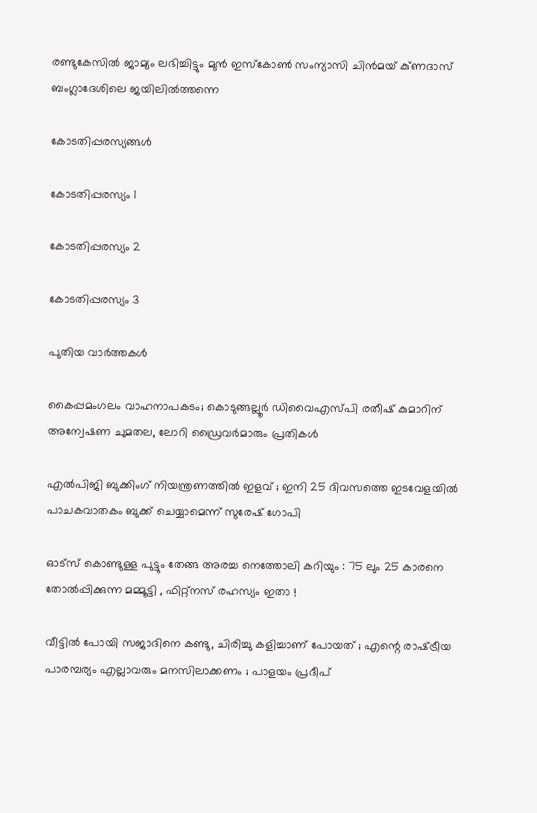രണ്ടുകേസിൽ ജാമ്യം ലഭിച്ചിട്ടും മുൻ ഇസ്‌കോൺ സംന്യാസി ചിൻമയ് കു്ണദാസ് ബംഗ്ലാദേശിലെ ജയിലിൽത്തന്നെ

കോടതിപ്പരസ്യങ്ങള്‍

കോടതിപ്പരസ്യം 1

കോടതിപ്പരസ്യം 2

കോടതിപ്പരസ്യം 3

പുതിയ വാര്‍ത്തകള്‍

കൈപ്പമംഗലം വാഹനാപകടം; കൊടുങ്ങല്ലൂർ ഡിവൈഎസ്‍പി രതീഷ് കുമാറിന് അന്വേഷണ ചുമതല, ലോറി ഡ്രൈവർമാരും പ്രതികൾ

എൽപിജി ബുക്കിംഗ് നിയന്ത്രണത്തിൽ ഇളവ് ; ഇനി 25 ദിവസത്തെ ഇടവേളയിൽ പാചകവാതകം ബുക്ക് ചെയ്യാമെന്ന് സുരേഷ് ഗോപി

ഓട്സ് കൊണ്ടുള്ള പുട്ടും തേങ്ങ അരച്ച നെത്തോലി കറിയും : 75 ലും 25 കാരനെ തോൽപ്പിക്കുന്ന മമ്മൂട്ടി , ഫിറ്റ്‌നസ് രഹസ്യം ഇതാ !

വീട്ടിൽ പോയി സജാദിനെ കണ്ടു, ചിരിച്ചു കളിച്ചാണ് പോയത് ; എന്റെ രാഷ്‌ട്രീയ പാരമ്പര്യം എല്ലാവരും മനസിലാക്കണം ; പാളയം പ്രദീപ്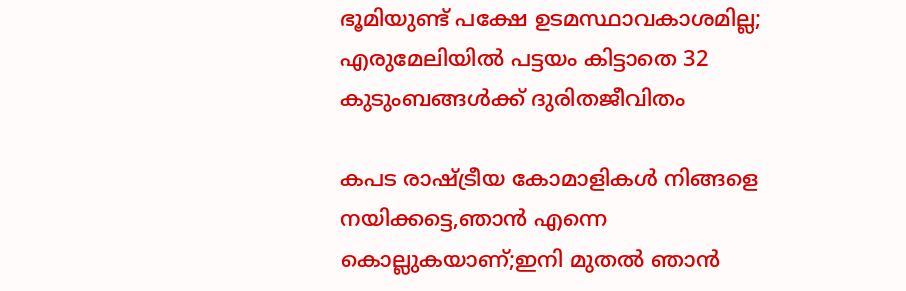ഭൂമിയുണ്ട് പക്ഷേ ഉടമസ്ഥാവകാശമില്ല; എരുമേലിയില്‍ പട്ടയം കിട്ടാതെ 32 കുടുംബങ്ങള്‍ക്ക് ദുരിതജീവിതം

കപട രാഷ്‌ട്രീയ കോമാളികൾ നിങ്ങളെ നയിക്കട്ടെ,ഞാൻ എന്നെ കൊല്ലുകയാണ്;ഇനി മുതൽ ഞാൻ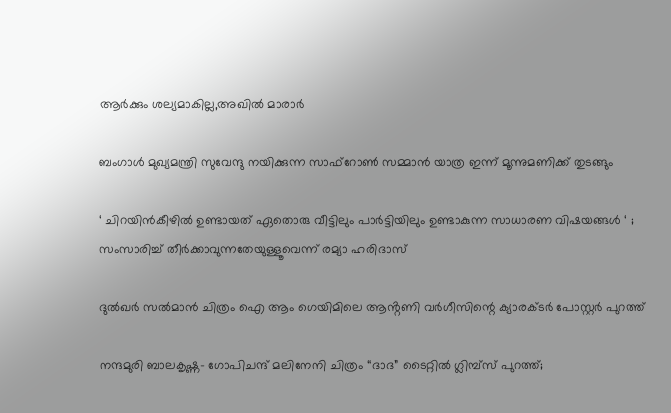ആർക്കും ശല്യമാകില്ല,അഖിൽ മാരാർ

ബംഗാൾ മുഖ്യമന്ത്രി സുവേന്ദു നയിക്കുന്ന സാഫ്‌റോൺ സമ്മാൻ യാത്ര ഇന്ന് മൂന്നുമണിക്ക് തുടങ്ങും

‘ ചിറയിൻകീഴിൽ ഉണ്ടായത് ഏതൊരു വീട്ടിലും പാർട്ടിയിലും ഉണ്ടാകുന്ന സാധാരണ വിഷയങ്ങൾ ‘ ; സംസാരിച്ച് തീർക്കാവുന്നതേയുള്ളൂവെന്ന് രമ്യാ ഹരിദാസ്

ദുൽഖർ സൽമാൻ ചിത്രം ഐ ആം ഗെയിമിലെ ആൻ്റണി വർഗീസിന്റെ ക്യാരക്ടർ പോസ്റ്റർ പുറത്ത്

നന്ദമുരി ബാലകൃഷ്ണ- ഗോപിചന്ദ് മലിനേനി ചിത്രം “ദാദ” ടൈറ്റിൽ ഗ്ലിമ്പ്സ് പുറത്ത്;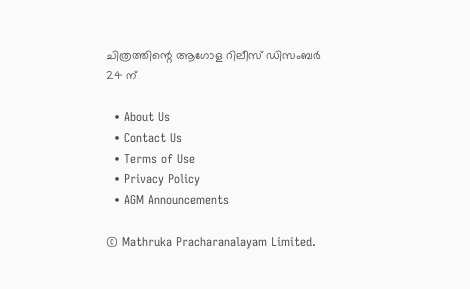ചിത്രത്തിന്റെ ആഗോള റിലീസ് ഡിസംബർ 24 ന്

  • About Us
  • Contact Us
  • Terms of Use
  • Privacy Policy
  • AGM Announcements

© Mathruka Pracharanalayam Limited.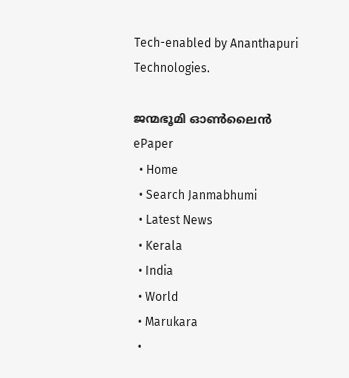Tech-enabled by Ananthapuri Technologies.

ജന്മഭൂമി ഓണ്‍ലൈന്‍
ePaper
  • Home
  • Search Janmabhumi
  • Latest News
  • Kerala
  • India
  • World
  • Marukara
  •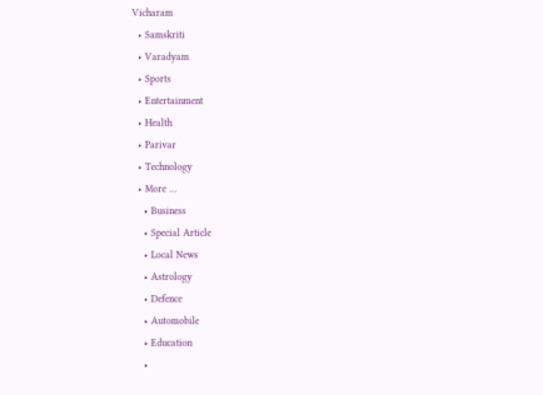Vicharam
  • Samskriti
  • Varadyam
  • Sports
  • Entertainment
  • Health
  • Parivar
  • Technology
  • More …
    • Business
    • Special Article
    • Local News
    • Astrology
    • Defence
    • Automobile
    • Education
    •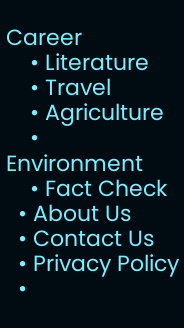Career
    • Literature
    • Travel
    • Agriculture
    • Environment
    • Fact Check
  • About Us
  • Contact Us
  • Privacy Policy
  •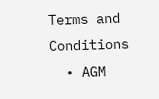Terms and Conditions
  • AGM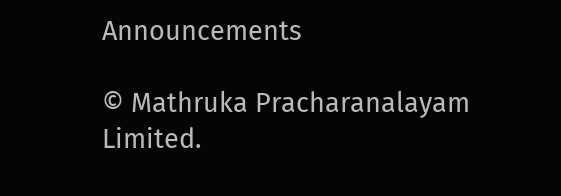Announcements

© Mathruka Pracharanalayam Limited.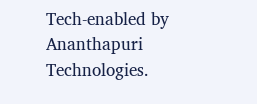Tech-enabled by Ananthapuri Technologies.